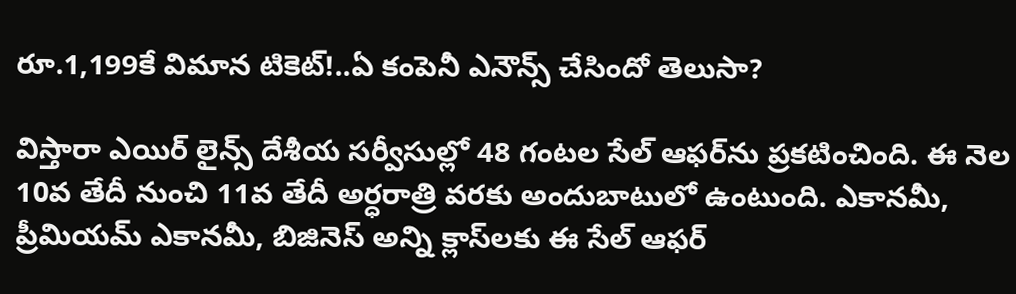రూ.1,199కే విమాన టికెట్!..ఏ కంపెనీ ఎనౌన్స్ చేసిందో తెలుసా?

విస్తారా ఎయిర్ లైన్స్ దేశీయ సర్వీసుల్లో 48 గంటల సేల్ ఆఫర్‌ను ప్రకటించింది. ఈ నెల 10వ తేదీ నుంచి 11వ తేదీ అర్ధరాత్రి వరకు అందుబాటులో ఉంటుంది. ఎకానమీ, ప్రీమియమ్ ఎకానమీ, బిజినెస్ అన్ని క్లాస్‌లకు ఈ సేల్‌ ఆఫర్‌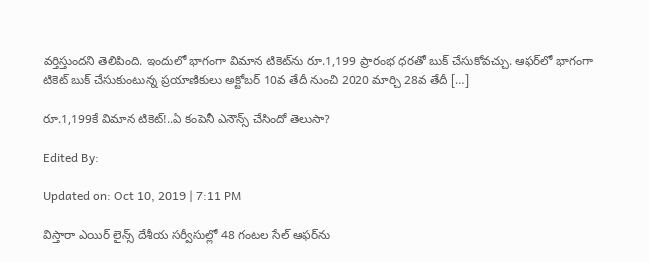వర్తిస్తుందని తెలిపింది. ఇందులో భాగంగా విమాన టికెట్‌ను రూ.1,199 ప్రారంభ ధరతో బుక్ చేసుకోవచ్చు. ఆఫర్‌లో భాగంగా టికెట్ బుక్ చేసుకుంటున్న ప్రయాణికులు అక్టోబర్ 10వ తేదీ నుంచి 2020 మార్చి 28వ తేదీ […]

రూ.1,199కే విమాన టికెట్!..ఏ కంపెనీ ఎనౌన్స్ చేసిందో తెలుసా?

Edited By:

Updated on: Oct 10, 2019 | 7:11 PM

విస్తారా ఎయిర్ లైన్స్ దేశీయ సర్వీసుల్లో 48 గంటల సేల్ ఆఫర్‌ను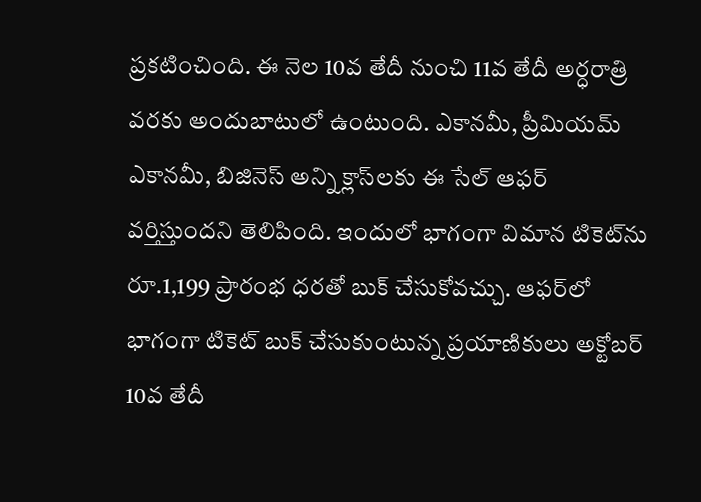ప్రకటించింది. ఈ నెల 10వ తేదీ నుంచి 11వ తేదీ అర్ధరాత్రి వరకు అందుబాటులో ఉంటుంది. ఎకానమీ, ప్రీమియమ్ ఎకానమీ, బిజినెస్ అన్ని క్లాస్‌లకు ఈ సేల్‌ ఆఫర్‌ వర్తిస్తుందని తెలిపింది. ఇందులో భాగంగా విమాన టికెట్‌ను రూ.1,199 ప్రారంభ ధరతో బుక్ చేసుకోవచ్చు. ఆఫర్‌లో భాగంగా టికెట్ బుక్ చేసుకుంటున్న ప్రయాణికులు అక్టోబర్ 10వ తేదీ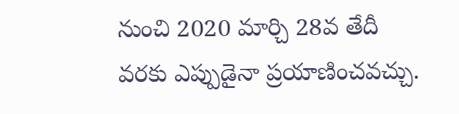నుంచి 2020 మార్చి 28వ తేదీ వరకు ఎప్పుడైనా ప్రయాణించవచ్చు.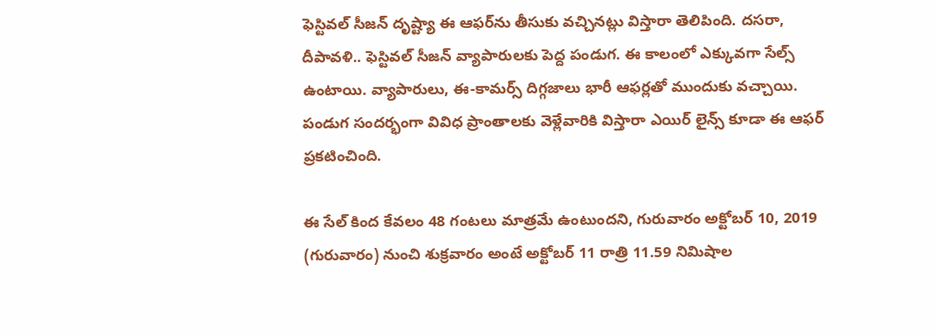ఫెస్టివల్ సీజన్ దృష్ట్యా ఈ ఆఫర్‌ను తీసుకు వచ్చినట్లు విస్తారా తెలిపింది. దసరా, దీపావళి.. ఫెస్టివల్ సీజన్ వ్యాపారులకు పెద్ద పండుగ. ఈ కాలంలో ఎక్కువగా సేల్స్ ఉంటాయి. వ్యాపారులు, ఈ-కామర్స్ దిగ్గజాలు భారీ ఆఫర్లతో ముందుకు వచ్చాయి. పండుగ సందర్భంగా వివిధ ప్రాంతాలకు వెళ్లేవారికి విస్తారా ఎయిర్ లైన్స్ కూడా ఈ ఆఫర్ ప్రకటించింది.

ఈ సేల్ కింద కేవలం 48 గంటలు మాత్రమే ఉంటుందని, గురువారం అక్టోబర్ 10, 2019 (గురువారం) నుంచి శుక్రవారం అంటే అక్టోబర్ 11 రాత్రి 11.59 నిమిషాల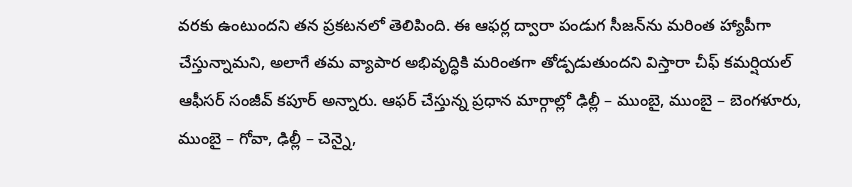వరకు ఉంటుందని తన ప్రకటనలో తెలిపింది. ఈ ఆఫర్ల ద్వారా పండుగ సీజన్‌ను మరింత హ్యాపీగా చేస్తున్నామని, అలాగే తమ వ్యాపార అభివృద్ధికి మరింతగా తోడ్పడుతుందని విస్తారా చీఫ్ కమర్షియల్ ఆఫీసర్ సంజీవ్ కపూర్ అన్నారు. ఆఫర్ చేస్తున్న ప్రధాన మార్గాల్లో ఢిల్లీ – ముంబై, ముంబై – బెంగళూరు, ముంబై – గోవా, ఢిల్లీ – చెన్నై,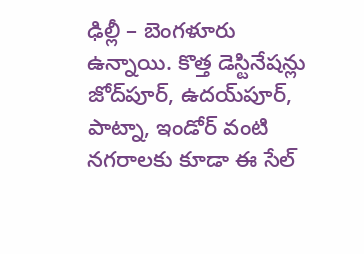ఢిల్లీ – బెంగళూరు ఉన్నాయి. కొత్త డెస్టినేషన్లు జోద్‌పూర్, ఉదయ్‌పూర్, పాట్నా, ఇండోర్ వంటి నగరాలకు కూడా ఈ సేల్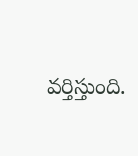వర్తిస్తుంది.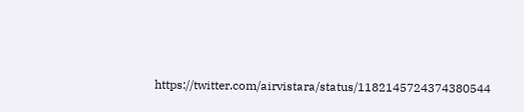https://twitter.com/airvistara/status/1182145724374380544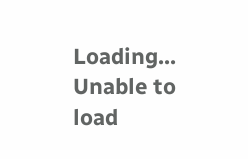Loading...
Unable to load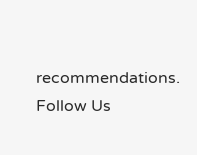recommendations.
Follow Us